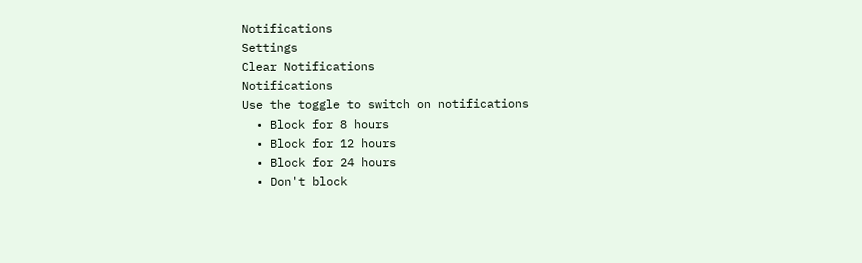Notifications
Settings
Clear Notifications
Notifications
Use the toggle to switch on notifications
  • Block for 8 hours
  • Block for 12 hours
  • Block for 24 hours
  • Don't block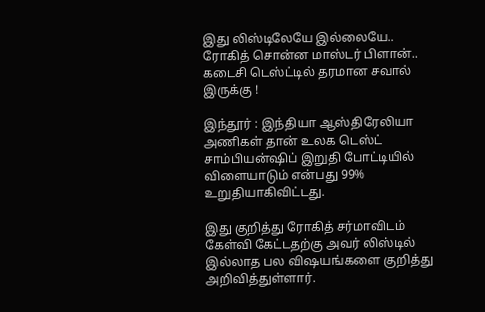இது லிஸ்டிலேயே இல்லையே.. ரோகித் சொன்ன மாஸ்டர் பிளான்.. கடைசி டெஸ்ட்டில் தரமான சவால் இருக்கு !

இந்தூர் : இந்தியா ஆஸ்திரேலியா அணிகள் தான் உலக டெஸ்ட் சாம்பியன்ஷிப் இறுதி போட்டியில் விளையாடும் என்பது 99% உறுதியாகிவிட்டது.

இது குறித்து ரோகித் சர்மாவிடம் கேள்வி கேட்டதற்கு அவர் லிஸ்டில் இல்லாத பல விஷயங்களை குறித்து அறிவித்துள்ளார்.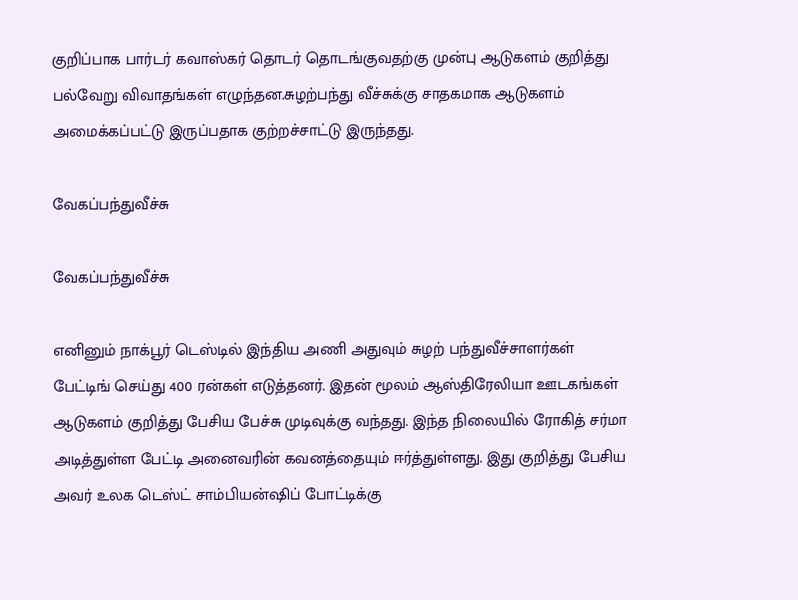குறிப்பாக பார்டர் கவாஸ்கர் தொடர் தொடங்குவதற்கு முன்பு ஆடுகளம் குறித்து பல்வேறு விவாதங்கள் எழுந்தன.சுழற்பந்து வீச்சுக்கு சாதகமாக ஆடுகளம் அமைக்கப்பட்டு இருப்பதாக குற்றச்சாட்டு இருந்தது.

வேகப்பந்துவீச்சு

வேகப்பந்துவீச்சு

எனினும் நாக்பூர் டெஸ்டில் இந்திய அணி அதுவும் சுழற் பந்துவீச்சாளர்கள் பேட்டிங் செய்து 400 ரன்கள் எடுத்தனர். இதன் மூலம் ஆஸ்திரேலியா ஊடகங்கள் ஆடுகளம் குறித்து பேசிய பேச்சு முடிவுக்கு வந்தது. இந்த நிலையில் ரோகித் சர்மா அடித்துள்ள பேட்டி அனைவரின் கவனத்தையும் ஈர்த்துள்ளது. இது குறித்து பேசிய அவர் உலக டெஸ்ட் சாம்பியன்ஷிப் போட்டிக்கு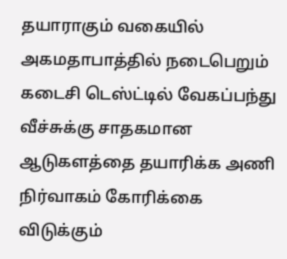தயாராகும் வகையில் அகமதாபாத்தில் நடைபெறும் கடைசி டெஸ்ட்டில் வேகப்பந்து வீச்சுக்கு சாதகமான ஆடுகளத்தை தயாரிக்க அணி நிர்வாகம் கோரிக்கை விடுக்கும்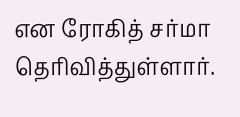என ரோகித் சர்மா தெரிவித்துள்ளார்.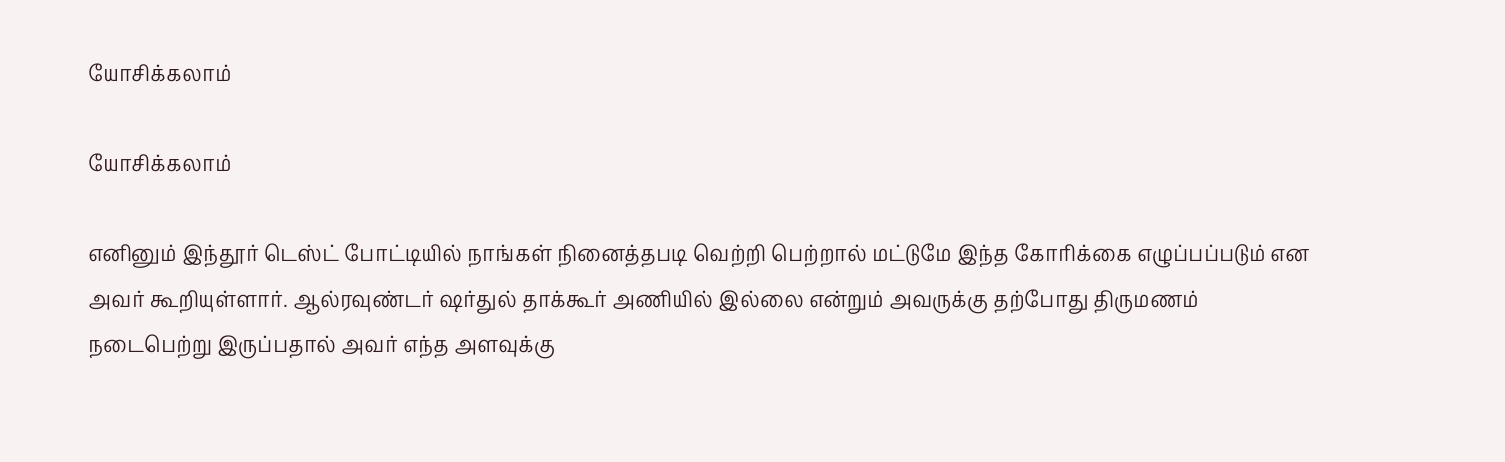யோசிக்கலாம்

யோசிக்கலாம்

எனினும் இந்தூர் டெஸ்ட் போட்டியில் நாங்கள் நினைத்தபடி வெற்றி பெற்றால் மட்டுமே இந்த கோரிக்கை எழுப்பப்படும் என அவர் கூறியுள்ளார். ஆல்ரவுண்டர் ஷர்துல் தாக்கூர் அணியில் இல்லை என்றும் அவருக்கு தற்போது திருமணம் நடைபெற்று இருப்பதால் அவர் எந்த அளவுக்கு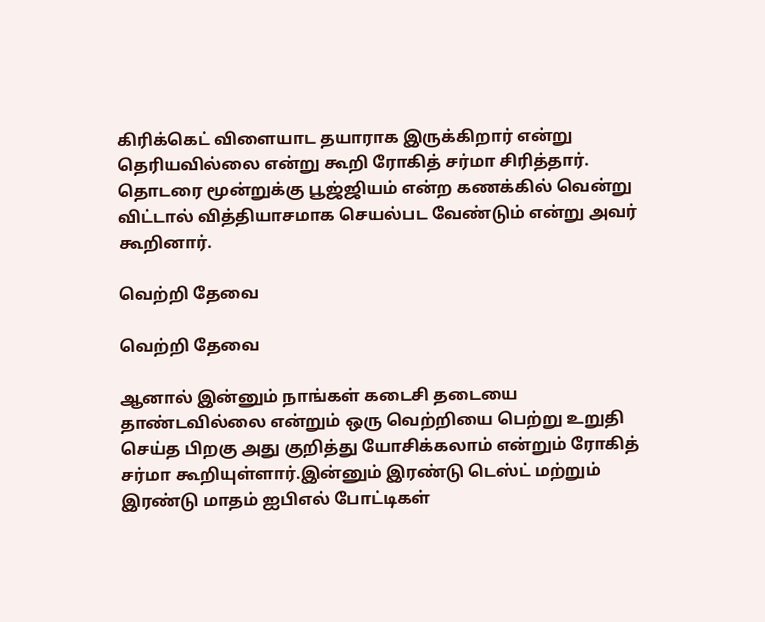கிரிக்கெட் விளையாட தயாராக இருக்கிறார் என்று தெரியவில்லை என்று கூறி ரோகித் சர்மா சிரித்தார். தொடரை மூன்றுக்கு பூஜ்ஜியம் என்ற கணக்கில் வென்று விட்டால் வித்தியாசமாக செயல்பட வேண்டும் என்று அவர் கூறினார்.

வெற்றி தேவை

வெற்றி தேவை

ஆனால் இன்னும் நாங்கள் கடைசி தடையை தாண்டவில்லை என்றும் ஒரு வெற்றியை பெற்று உறுதி செய்த பிறகு அது குறித்து யோசிக்கலாம் என்றும் ரோகித் சர்மா கூறியுள்ளார்.இன்னும் இரண்டு டெஸ்ட் மற்றும் இரண்டு மாதம் ஐபிஎல் போட்டிகள்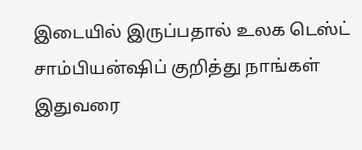இடையில் இருப்பதால் உலக டெஸ்ட் சாம்பியன்ஷிப் குறித்து நாங்கள் இதுவரை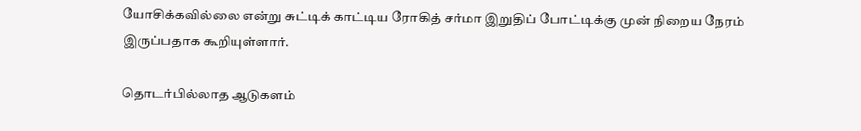யோசிக்கவில்லை என்று சுட்டிக் காட்டிய ரோகித் சர்மா இறுதிப் போட்டிக்கு முன் நிறைய நேரம் இருப்பதாக கூறியுள்ளார்.

தொடர்பில்லாத ஆடுகளம்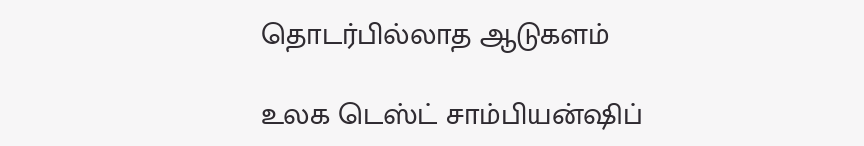தொடர்பில்லாத ஆடுகளம்

உலக டெஸ்ட் சாம்பியன்ஷிப்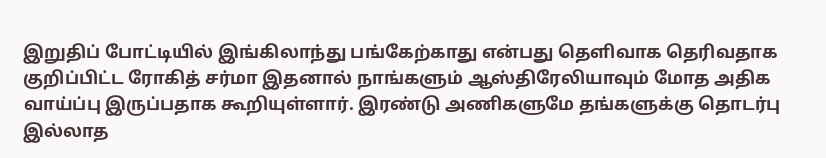இறுதிப் போட்டியில் இங்கிலாந்து பங்கேற்காது என்பது தெளிவாக தெரிவதாக குறிப்பிட்ட ரோகித் சர்மா இதனால் நாங்களும் ஆஸ்திரேலியாவும் மோத அதிக வாய்ப்பு இருப்பதாக கூறியுள்ளார். இரண்டு அணிகளுமே தங்களுக்கு தொடர்பு இல்லாத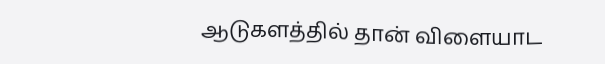ஆடுகளத்தில் தான் விளையாட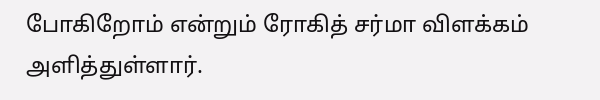போகிறோம் என்றும் ரோகித் சர்மா விளக்கம் அளித்துள்ளார்.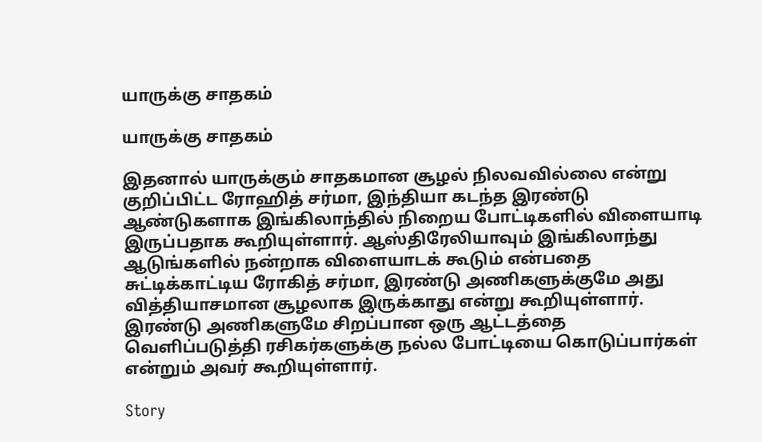யாருக்கு சாதகம்

யாருக்கு சாதகம்

இதனால் யாருக்கும் சாதகமான சூழல் நிலவவில்லை என்று குறிப்பிட்ட ரோஹித் சர்மா, இந்தியா கடந்த இரண்டு ஆண்டுகளாக இங்கிலாந்தில் நிறைய போட்டிகளில் விளையாடி இருப்பதாக கூறியுள்ளார். ஆஸ்திரேலியாவும் இங்கிலாந்து ஆடுங்களில் நன்றாக விளையாடக் கூடும் என்பதை சுட்டிக்காட்டிய ரோகித் சர்மா, இரண்டு அணிகளுக்குமே அது வித்தியாசமான சூழலாக இருக்காது என்று கூறியுள்ளார். இரண்டு அணிகளுமே சிறப்பான ஒரு ஆட்டத்தை வெளிப்படுத்தி ரசிகர்களுக்கு நல்ல போட்டியை கொடுப்பார்கள் என்றும் அவர் கூறியுள்ளார்.

Story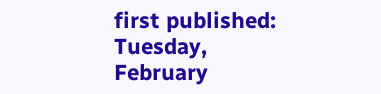first published: Tuesday, February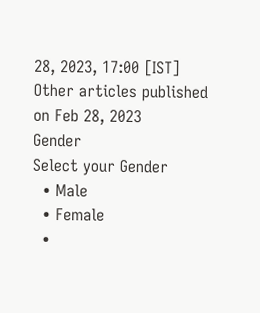28, 2023, 17:00 [IST]
Other articles published on Feb 28, 2023
Gender
Select your Gender
  • Male
  • Female
  •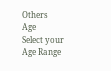Others
Age
Select your Age Range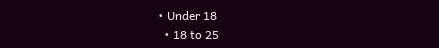• Under 18
  • 18 to 25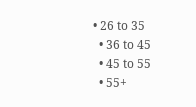• 26 to 35
  • 36 to 45
  • 45 to 55
  • 55+